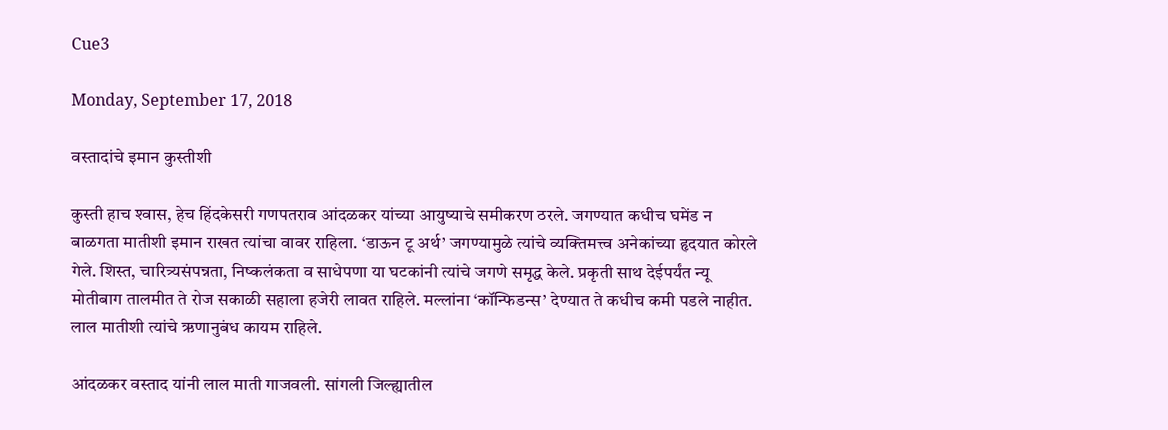Cue3

Monday, September 17, 2018

वस्तादांचे इमान कुस्तीशी

कुस्ती हाच श्‍वास, हेच हिंदकेसरी गणपतराव आंदळकर यांच्या आयुष्याचे समीकरण ठरले. जगण्यात कधीच घमेंड न बाळगता मातीशी इमान राखत त्यांचा वावर राहिला. ‘डाऊन टू अर्थ’ जगण्यामुळे त्यांचे व्यक्तिमत्त्व अनेकांच्या हृदयात कोरले गेले. शिस्त, चारित्र्यसंपन्नता, निष्कलंकता व साधेपणा या घटकांनी त्यांचे जगणे समृद्ध केले. प्रकृती साथ देईपर्यंत न्यू मोतीबाग तालमीत ते रोज सकाळी सहाला हजेरी लावत राहिले. मल्लांना ‘कॉन्फिडन्स’ देण्यात ते कधीच कमी पडले नाहीत. लाल मातीशी त्यांचे ऋणानुबंध कायम राहिले.

आंदळकर वस्ताद यांनी लाल माती गाजवली. सांगली जिल्ह्यातील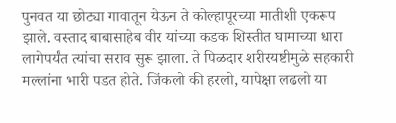पुनवत या छोट्या गावातून येऊन ते कोल्हापूरच्या मातीशी एकरूप झाले. वस्ताद बाबासाहेब वीर यांच्या कडक शिस्तीत घामाच्या धारा लागेपर्यंत त्यांचा सराव सुरू झाला. ते पिळदार शरीरयष्टीमुळे सहकारी मल्लांना भारी पडत होते. जिंकलो की हरलो, यापेक्षा लढलो या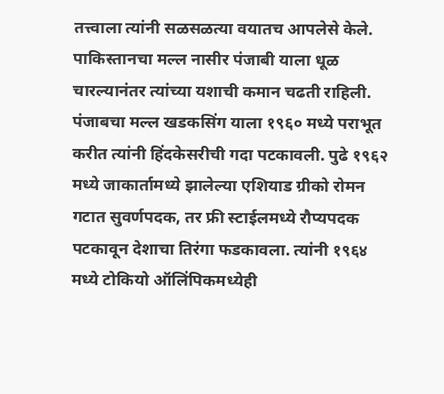तत्त्वाला त्यांनी सळसळत्या वयातच आपलेसे केले. पाकिस्तानचा मल्ल नासीर पंजाबी याला धूळ चारल्यानंतर त्यांच्या यशाची कमान चढती राहिली. पंजाबचा मल्ल खडकसिंग याला १९६० मध्ये पराभूत करीत त्यांनी हिंदकेसरीची गदा पटकावली. पुढे १९६२ मध्ये जाकार्तामध्ये झालेल्या एशियाड ग्रीको रोमन गटात सुवर्णपदक, तर फ्री स्टाईलमध्ये रौप्यपदक पटकावून देशाचा तिरंगा फडकावला. त्यांनी १९६४ मध्ये टोकियो ऑलिंपिकमध्येही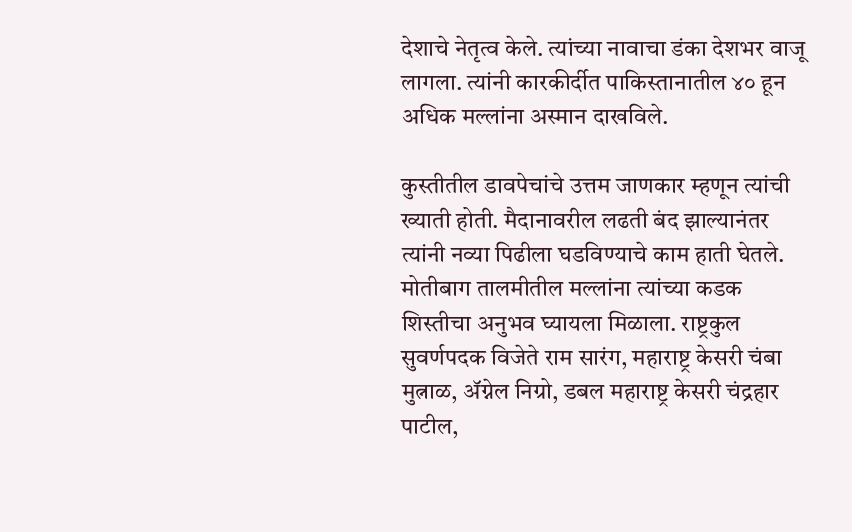देशाचे नेतृत्व केले. त्यांच्या नावाचा डंका देशभर वाजू लागला. त्यांनी कारकीर्दीत पाकिस्तानातील ४० हून अधिक मल्लांना अस्मान दाखविले.

कुस्तीतील डावपेचांचे उत्तम जाणकार म्हणून त्यांची ख्याती होती. मैदानावरील लढती बंद झाल्यानंतर त्यांनी नव्या पिढीला घडविण्याचे काम हाती घेतले. मोतीबाग तालमीतील मल्लांना त्यांच्या कडक शिस्तीचा अनुभव घ्यायला मिळाला. राष्ट्रकुल सुवर्णपदक विजेते राम सारंग, महाराष्ट्र केसरी चंबा मुत्नाळ, ॲग्नेल निग्रो, डबल महाराष्ट्र केसरी चंद्रहार पाटील,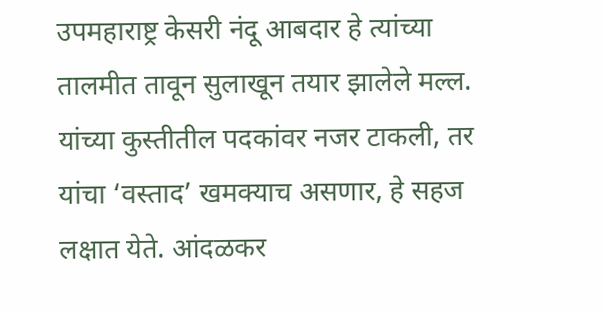उपमहाराष्ट्र केसरी नंदू आबदार हे त्यांच्या तालमीत तावून सुलाखून तयार झालेले मल्ल. यांच्या कुस्तीतील पदकांवर नजर टाकली, तर यांचा ‘वस्ताद’ खमक्‍याच असणार, हे सहज लक्षात येते. आंदळकर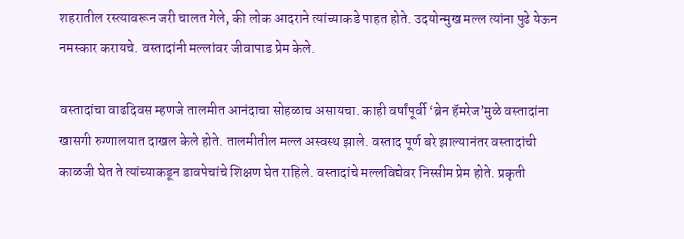शहरातील रस्त्यावरून जरी चालत गेले, की लोक आदराने त्यांच्याकडे पाहत होते. उदयोन्मुख मल्ल त्यांना पुढे येऊन नमस्कार करायचे. वस्तादांनी मल्लांवर जीवापाड प्रेम केले.

वस्तादांचा वाढदिवस म्हणजे तालमीत आनंदाचा सोहळाच असायचा. काही वर्षांपूर्वी ‘ब्रेन हॅमरेज’मुळे वस्तादांना खासगी रुग्णालयात दाखल केले होते. तालमीतील मल्ल अस्वस्थ झाले. वस्ताद पूर्ण बरे झाल्यानंतर वस्तादांची काळजी घेत ते त्यांच्याकडून डावपेचांचे शिक्षण घेत राहिले. वस्तादांचे मल्लविद्येवर निस्सीम प्रेम होते. प्रकृती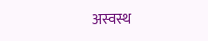अस्वस्थ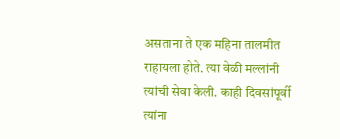असताना ते एक महिना तालमीत राहायला होते. त्या वेळी मल्लांनी त्यांची सेवा केली. काही दिवसांपूर्वी त्यांना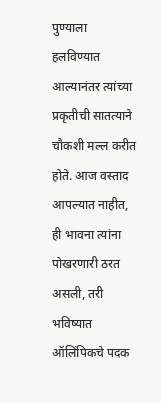पुण्याला हलविण्यात आल्यानंतर त्यांच्या प्रकृतीची सातत्याने चौकशी मल्ल करीत होते. आज वस्ताद आपल्यात नाहीत, ही भावना त्यांना पोखरणारी ठरत असली, तरी भविष्यात ऑलिंपिकचे पदक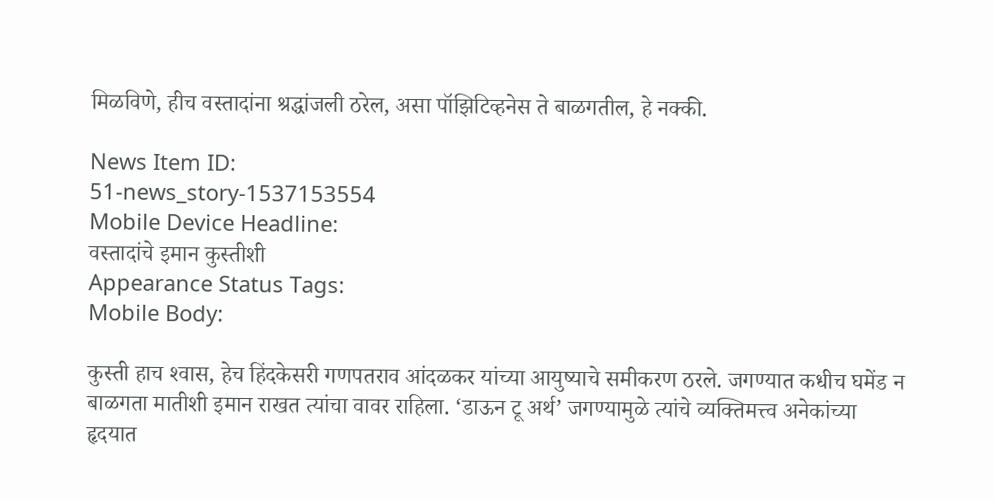मिळविणे, हीच वस्तादांना श्रद्धांजली ठरेल, असा पॉझिटिव्हनेस ते बाळगतील, हे नक्की.

News Item ID:
51-news_story-1537153554
Mobile Device Headline:
वस्तादांचे इमान कुस्तीशी
Appearance Status Tags:
Mobile Body:

कुस्ती हाच श्‍वास, हेच हिंदकेसरी गणपतराव आंदळकर यांच्या आयुष्याचे समीकरण ठरले. जगण्यात कधीच घमेंड न बाळगता मातीशी इमान राखत त्यांचा वावर राहिला. ‘डाऊन टू अर्थ’ जगण्यामुळे त्यांचे व्यक्तिमत्त्व अनेकांच्या हृदयात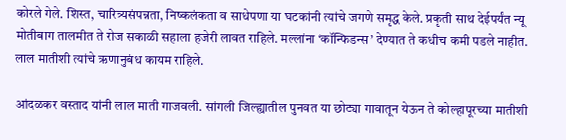कोरले गेले. शिस्त, चारित्र्यसंपन्नता, निष्कलंकता व साधेपणा या घटकांनी त्यांचे जगणे समृद्ध केले. प्रकृती साथ देईपर्यंत न्यू मोतीबाग तालमीत ते रोज सकाळी सहाला हजेरी लावत राहिले. मल्लांना ‘कॉन्फिडन्स’ देण्यात ते कधीच कमी पडले नाहीत. लाल मातीशी त्यांचे ऋणानुबंध कायम राहिले.

आंदळकर वस्ताद यांनी लाल माती गाजवली. सांगली जिल्ह्यातील पुनवत या छोट्या गावातून येऊन ते कोल्हापूरच्या मातीशी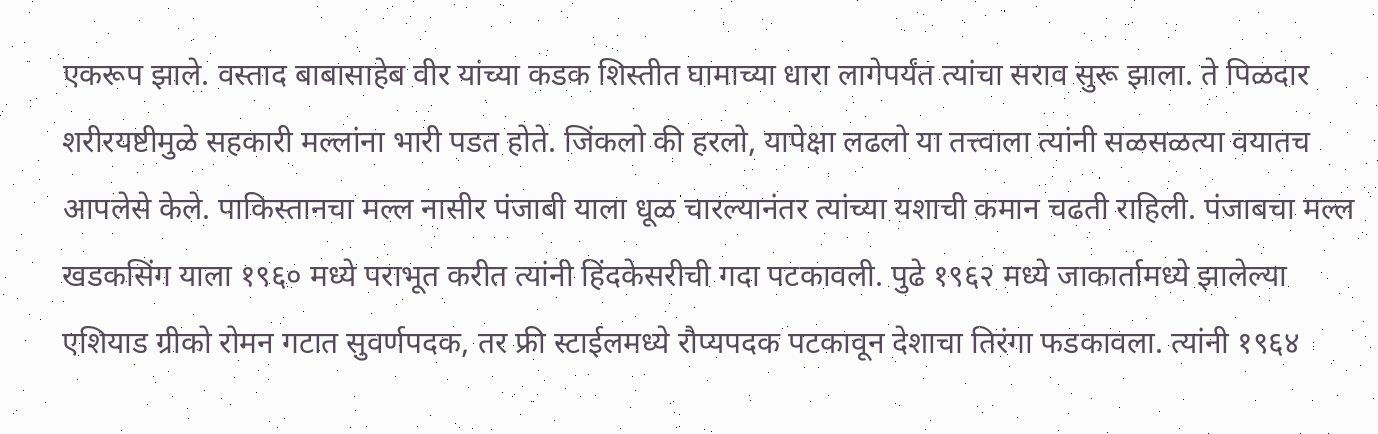एकरूप झाले. वस्ताद बाबासाहेब वीर यांच्या कडक शिस्तीत घामाच्या धारा लागेपर्यंत त्यांचा सराव सुरू झाला. ते पिळदार शरीरयष्टीमुळे सहकारी मल्लांना भारी पडत होते. जिंकलो की हरलो, यापेक्षा लढलो या तत्त्वाला त्यांनी सळसळत्या वयातच आपलेसे केले. पाकिस्तानचा मल्ल नासीर पंजाबी याला धूळ चारल्यानंतर त्यांच्या यशाची कमान चढती राहिली. पंजाबचा मल्ल खडकसिंग याला १९६० मध्ये पराभूत करीत त्यांनी हिंदकेसरीची गदा पटकावली. पुढे १९६२ मध्ये जाकार्तामध्ये झालेल्या एशियाड ग्रीको रोमन गटात सुवर्णपदक, तर फ्री स्टाईलमध्ये रौप्यपदक पटकावून देशाचा तिरंगा फडकावला. त्यांनी १९६४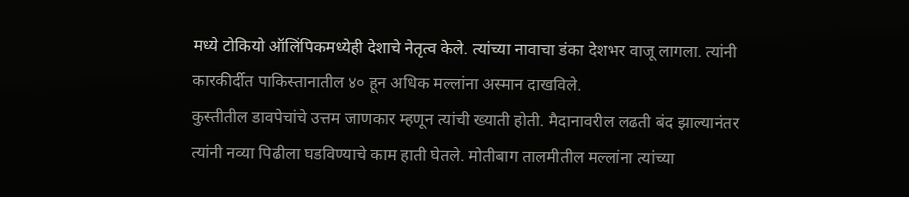मध्ये टोकियो ऑलिंपिकमध्येही देशाचे नेतृत्व केले. त्यांच्या नावाचा डंका देशभर वाजू लागला. त्यांनी कारकीर्दीत पाकिस्तानातील ४० हून अधिक मल्लांना अस्मान दाखविले.
कुस्तीतील डावपेचांचे उत्तम जाणकार म्हणून त्यांची ख्याती होती. मैदानावरील लढती बंद झाल्यानंतर त्यांनी नव्या पिढीला घडविण्याचे काम हाती घेतले. मोतीबाग तालमीतील मल्लांना त्यांच्या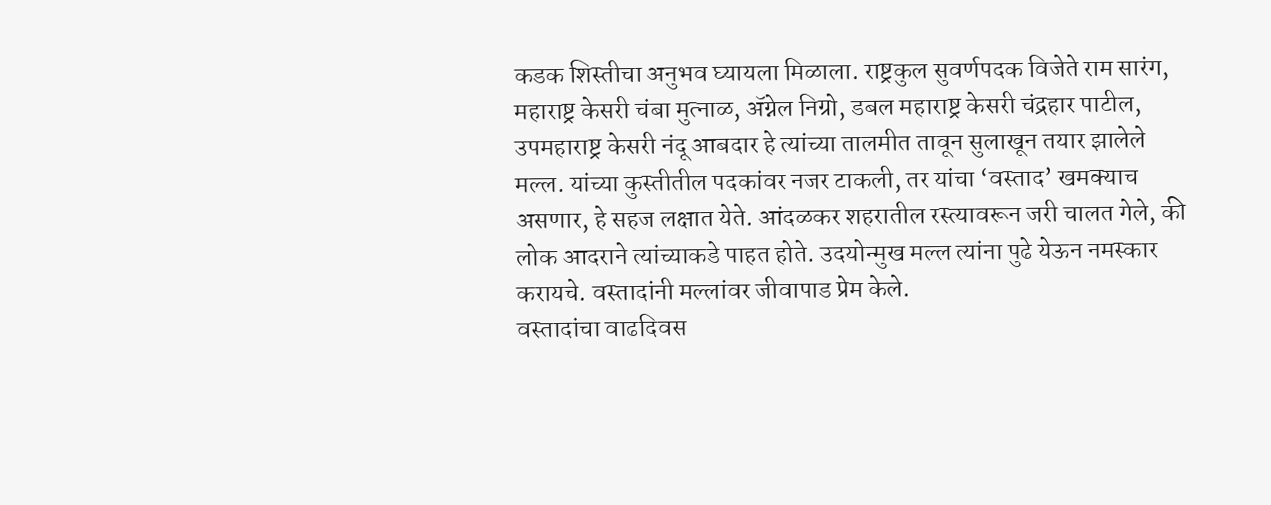कडक शिस्तीचा अनुभव घ्यायला मिळाला. राष्ट्रकुल सुवर्णपदक विजेते राम सारंग, महाराष्ट्र केसरी चंबा मुत्नाळ, ॲग्नेल निग्रो, डबल महाराष्ट्र केसरी चंद्रहार पाटील, उपमहाराष्ट्र केसरी नंदू आबदार हे त्यांच्या तालमीत तावून सुलाखून तयार झालेले मल्ल. यांच्या कुस्तीतील पदकांवर नजर टाकली, तर यांचा ‘वस्ताद’ खमक्‍याच असणार, हे सहज लक्षात येते. आंदळकर शहरातील रस्त्यावरून जरी चालत गेले, की लोक आदराने त्यांच्याकडे पाहत होते. उदयोन्मुख मल्ल त्यांना पुढे येऊन नमस्कार करायचे. वस्तादांनी मल्लांवर जीवापाड प्रेम केले.
वस्तादांचा वाढदिवस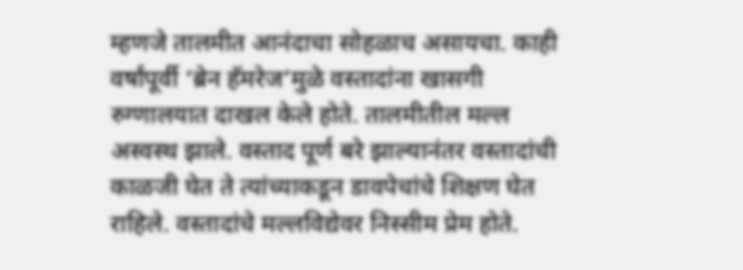म्हणजे तालमीत आनंदाचा सोहळाच असायचा. काही वर्षांपूर्वी ‘ब्रेन हॅमरेज’मुळे वस्तादांना खासगी रुग्णालयात दाखल केले होते. तालमीतील मल्ल अस्वस्थ झाले. वस्ताद पूर्ण बरे झाल्यानंतर वस्तादांची काळजी घेत ते त्यांच्याकडून डावपेचांचे शिक्षण घेत राहिले. वस्तादांचे मल्लविद्येवर निस्सीम प्रेम होते.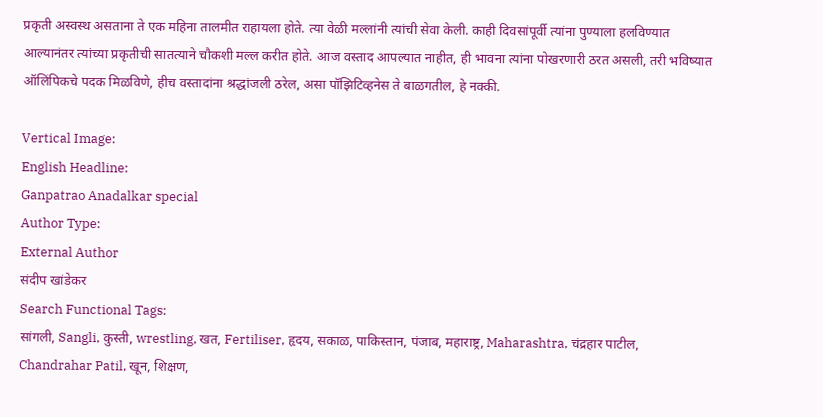प्रकृती अस्वस्थ असताना ते एक महिना तालमीत राहायला होते. त्या वेळी मल्लांनी त्यांची सेवा केली. काही दिवसांपूर्वी त्यांना पुण्याला हलविण्यात आल्यानंतर त्यांच्या प्रकृतीची सातत्याने चौकशी मल्ल करीत होते. आज वस्ताद आपल्यात नाहीत, ही भावना त्यांना पोखरणारी ठरत असली, तरी भविष्यात ऑलिंपिकचे पदक मिळविणे, हीच वस्तादांना श्रद्धांजली ठरेल, असा पॉझिटिव्हनेस ते बाळगतील, हे नक्की.

Vertical Image:
English Headline:
Ganpatrao Anadalkar special
Author Type:
External Author
संदीप खांडेकर
Search Functional Tags:
सांगली, Sangli, कुस्ती, wrestling, खत, Fertiliser, हृदय, सकाळ, पाकिस्तान, पंजाब, महाराष्ट्र, Maharashtra, चंद्रहार पाटील, Chandrahar Patil, खून, शिक्षण,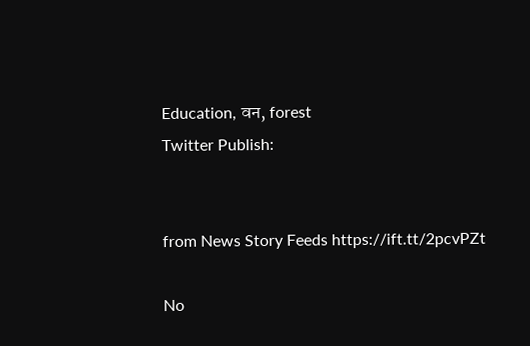Education, वन, forest
Twitter Publish:


from News Story Feeds https://ift.tt/2pcvPZt

No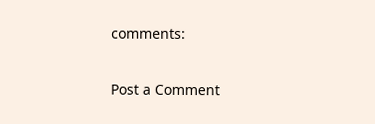comments:

Post a Comment